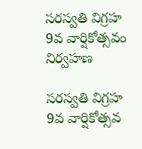సరస్వతి విగ్రహ 9వ వార్షికోత్సవం నిర్వహణ

సరస్వతి విగ్రహ 9వ వార్షికోత్సవ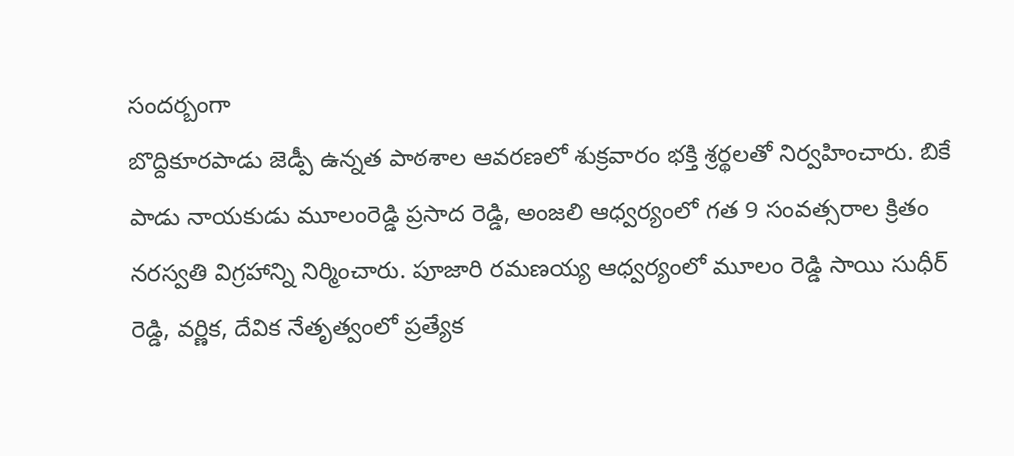సందర్బంగా
బొద్దికూరపాడు జెడ్పీ ఉన్నత పాఠశాల ఆవరణలో శుక్రవారం భక్తి శ్రర్థలతో నిర్వహించారు. బికే పాడు నాయకుడు మూలంరెడ్డి ప్రసాద రెడ్డి, అంజలి ఆధ్వర్యంలో గత 9 సంవత్సరాల క్రితం నరస్వతి విగ్రహాన్ని నిర్మించారు. పూజారి రమణయ్య ఆధ్వర్యంలో మూలం రెడ్డి సాయి సుధీర్ రెడ్డి, వర్ణిక, దేవిక నేతృత్వంలో ప్రత్యేక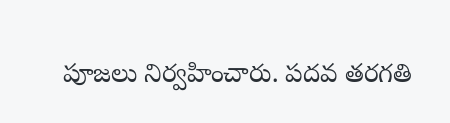పూజలు నిర్వహించారు. పదవ తరగతి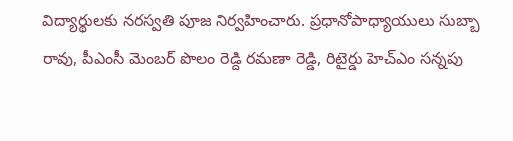విద్యార్థులకు నరస్వతి పూజ నిర్వహించారు. ప్రధానోపాధ్యాయులు సుబ్బా రావు, పీఎంసీ మెంబర్ పొలం రెడ్ది రమణా రెడ్డి, రిటైర్డు హెచ్ఎం సన్నపు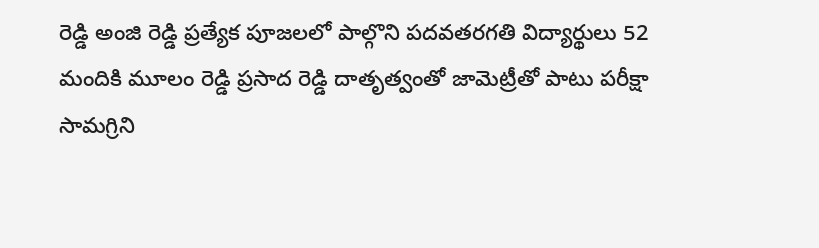రెడ్డి అంజి రెడ్డి ప్రత్యేక పూజలలో పాల్గొని పదవతరగతి విద్యార్థులు 52 మందికి మూలం రెడ్డి ప్రసాద రెడ్డి దాతృత్వంతో జామెట్రీతో పాటు పరీక్షా సామగ్రిని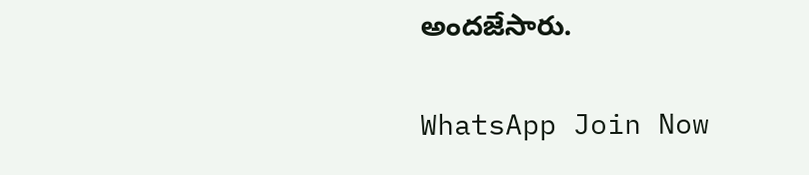అందజేసారు.

WhatsApp Join Now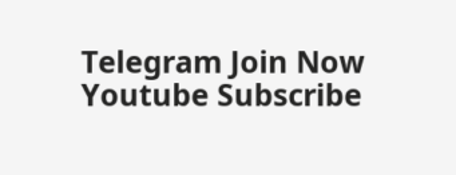Telegram Join Now
Youtube Subscribe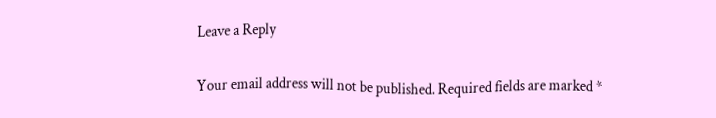Leave a Reply

Your email address will not be published. Required fields are marked *